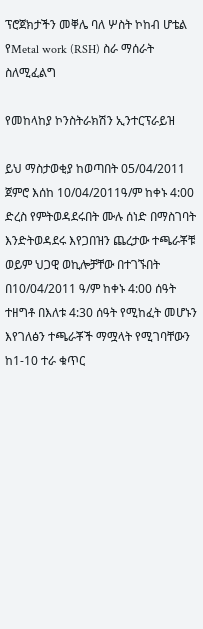ፕሮጀክታችን መቐሌ ባለ ሦስት ኮከብ ሆቴል የMetal work (RSH) ስራ ማሰራት ስለሚፈልግ

የመከላከያ ኮንስትራክሽን ኢንተርፕራይዝ

ይህ ማስታወቂያ ከወጣበት 05/04/2011 ጀምሮ እሰከ 10/04/2011ዓ/ም ከቀኑ 4:00 ድረስ የምትወዳደሩበት ሙሉ ሰነድ በማስገባት እንድትወዳደሩ እየጋበዝን ጨረታው ተጫራቾቹ ወይም ህጋዊ ወኪሎቻቸው በተገኙበት በ10/04/2011 ዓ/ም ከቀኑ 4:00 ሰዓት ተዘግቶ በእለቱ 4:30 ሰዓት የሚከፈት መሆኑን እየገለፅን ተጫራቾች ማሟላት የሚገባቸውን ከ1-10 ተራ ቁጥር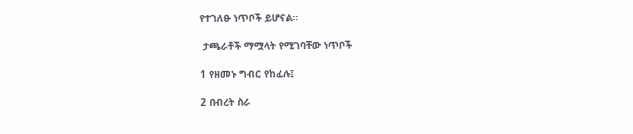የተገለፁ ነጥቦች ይሆናል።

 ታጫራቶች ማሟላት የሚገባቸው ነጥቦች

1 የዘመኑ ግብር የከፈሉ፤

2 በብረት ስራ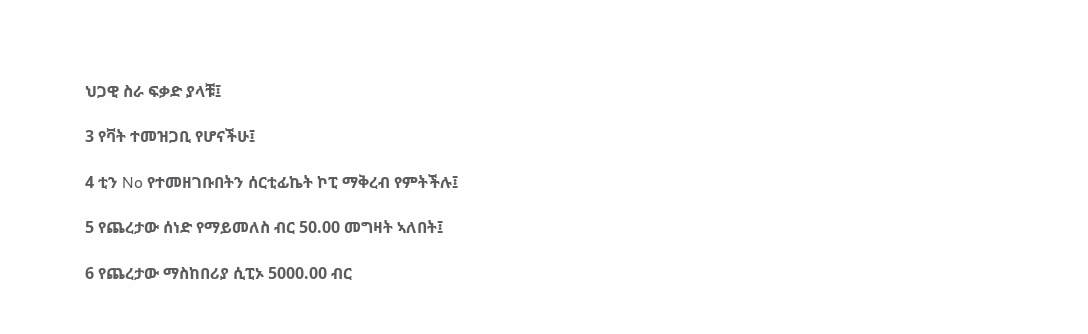ህጋዊ ስራ ፍቃድ ያላቹ፤

3 የቫት ተመዝጋቢ የሆናችሁ፤

4 ቲን No የተመዘገቡበትን ሰርቲፊኬት ኮፒ ማቅረብ የምትችሉ፤

5 የጨረታው ሰነድ የማይመለስ ብር 50.00 መግዛት ኣለበት፤

6 የጨረታው ማስከበሪያ ሲፒኦ 5000.00 ብር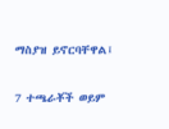ማስያዝ ይኖርባቸዋል፤

7 ተጫራቾች ወይም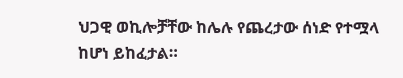ህጋዊ ወኪሎቻቸው ከሌሉ የጨረታው ሰነድ የተሟላ ከሆነ ይከፈታል።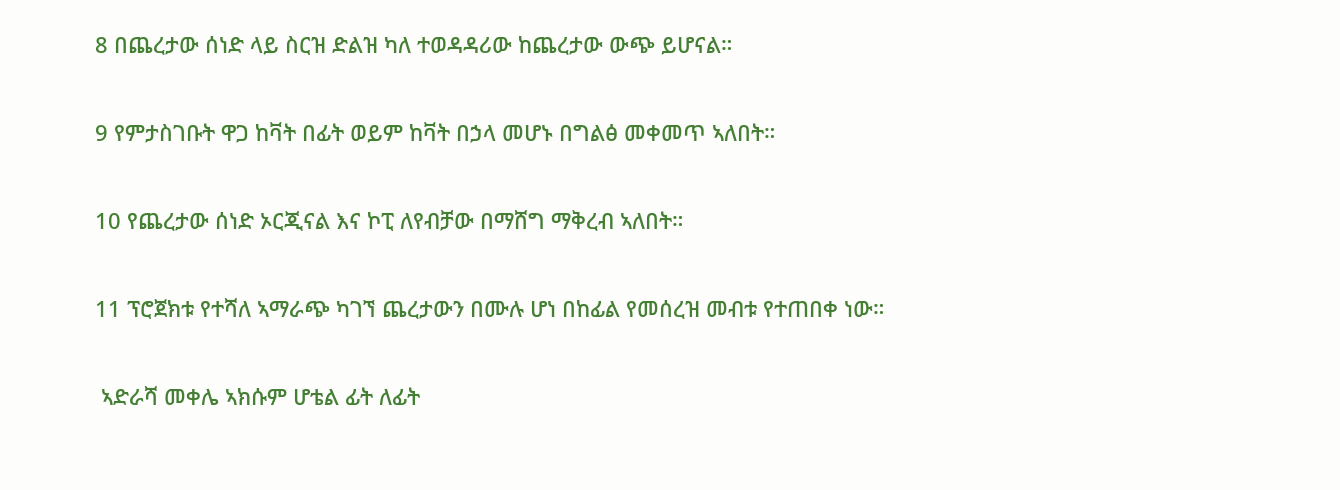8 በጨረታው ሰነድ ላይ ስርዝ ድልዝ ካለ ተወዳዳሪው ከጨረታው ውጭ ይሆናል።

9 የምታስገቡት ዋጋ ከቫት በፊት ወይም ከቫት በኃላ መሆኑ በግልፅ መቀመጥ ኣለበት።

10 የጨረታው ሰነድ ኦርጂናል እና ኮፒ ለየብቻው በማሸግ ማቅረብ ኣለበት።

11 ፕሮጀክቱ የተሻለ ኣማራጭ ካገኘ ጨረታውን በሙሉ ሆነ በከፊል የመሰረዝ መብቱ የተጠበቀ ነው።

 ኣድራሻ መቀሌ ኣክሱም ሆቴል ፊት ለፊት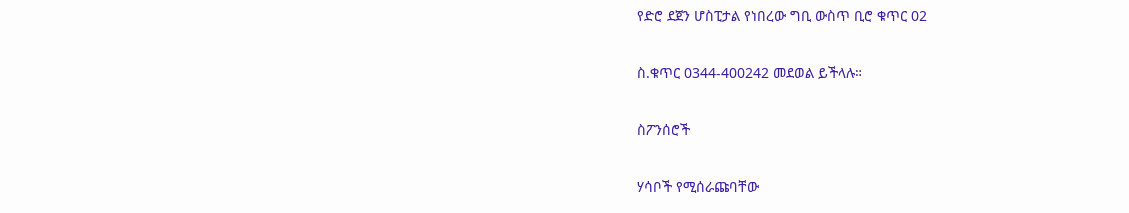የድሮ ደጀን ሆስፒታል የነበረው ግቢ ውስጥ ቢሮ ቁጥር 02

ስ.ቁጥር 0344-400242 መደወል ይችላሉ።

ስፖንሰሮች

ሃሳቦች የሚሰራጩባቸው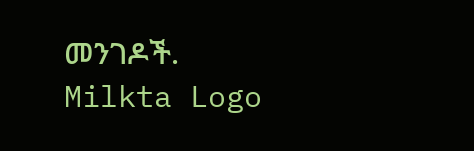መንገዶች.
Milkta Logo